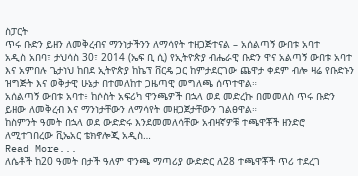ስፓርት
ጥሩ ቡድን ይዘን ለመቅረብና ማንነታችንን ለማሳየት ተዘጋጅተናል – አሰልጣኝ ውበቱ አባተ
አዲስ አበባ፣ ታህሳስ 30፣ 2014 (ኤፍ ቢ ሲ) የኢትዮጵያ ብሔራዊ ቡድን ዋና አልጣኝ ውበቱ አባተ እና አምበሉ ጌታነህ ከበደ ኢትዮጵያ ከኬፕ ቨርዴ ጋር ከምታደርገው ጨዋታ ቀደም ብሎ ዛሬ የቡድኑን ዝግጅት እና ወቅታዊ ሁኔታ በተመለከተ ጋዜጣዊ መግለጫ ሰጥተዋል።
አሰልጣኝ ውበቱ አባተ፥ ከሶስት አፍሪካ ዋንጫዎች በኋላ ወደ መድረኩ በመመለስ ጥሩ ቡድን ይዘው ለመቅረብ እና ማንነታቸውን ለማሳየት መዘጋጀታቸውን ገልፀዋል።
ከስምንት ዓመት በኋላ ወደ ውድድሩ እንደመመለሳቸው አብዛኛዎቹ ተጫዋቾች ዘንድሮ ለሚተገበረው ቪኤአር ቴክኖሎጂ አዲስ…
Read More...
ለሴቶች ከ20 ዓመት በታች ዓለም ዋንጫ ማጣሪያ ውድድር ለ28 ተጫዋቾች ጥሪ ተደረገ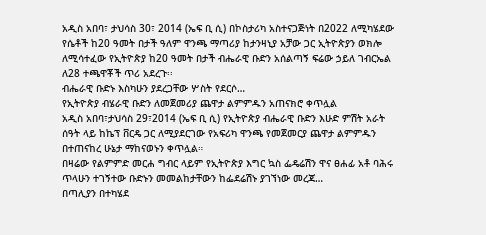አዲስ አበባ፣ ታህሳስ 30፣ 2014 (ኤፍ ቢ ሲ) በኮስታሪካ አስተናጋጅነት በ2022 ለሚካሄደው የሴቶች ከ20 ዓመት በታች ዓለም ዋንጫ ማጣሪያ ከታንዛኒያ አቻው ጋር ኢትዮጵያን ወክሎ ለሚሳተፈው የኢትዮጵያ ከ20 ዓመት በታች ብሔራዊ ቡድን አሰልጣኝ ፍሬው ኃይለ ገብርኤል ለ28 ተጫዋቾች ጥሪ አደረጉ፡፡
ብሔራዊ ቡድኑ እስካሁን ያደረጋቸው ሦስት የደርሶ…
የኢትዮጵያ ብሄራዊ ቡድን ለመጀመሪያ ጨዋታ ልምምዱን አጠናክሮ ቀጥሏል
አዲስ አበባ፣ታህሳስ 29፣2014 (ኤፍ ቢ ሲ) የኢትዮጵያ ብሔራዊ ቡድን እሁድ ምሽት አራት ሰዓት ላይ ከኬፕ ቨርዴ ጋር ለሚያደርገው የአፍሪካ ዋንጫ የመጀመርያ ጨዋታ ልምምዱን በተጠናከረ ሁኔታ ማከናወኑን ቀጥሏል።
በዛሬው የልምምድ መርሐ ግብር ላይም የኢትዮጵያ እግር ኳስ ፌዴሬሽን ዋና ፀሐፊ አቶ ባሕሩ ጥላሁን ተገኝተው ቡድኑን መመልከታቸውን ከፌደሬሽኑ ያገኘነው መረጃ…
በጣሊያን በተካሄደ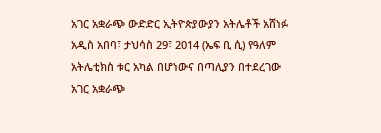አገር አቋራጭ ውድድር ኢትዮጵያውያን አትሌቶች አሸነፉ
አዲስ አበባ፣ ታህሳስ 29፣ 2014 (ኤፍ ቢ ሲ) የዓለም አትሌቲክስ ቱር አካል በሆነውና በጣሊያን በተደረገው አገር አቋራጭ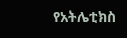የአትሌቲክስ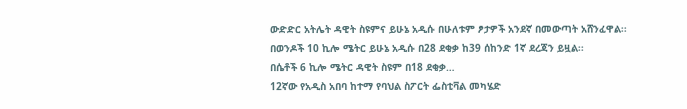ውድድር አትሌት ዳዊት ስዩምና ይሁኔ አዲሱ በሁለቱም ፆታዎች አንደኛ በመውጣት አሸንፈዋል፡፡
በወንዶች 10 ኪሎ ሜትር ይሁኔ አዲሱ በ28 ደቂቃ ከ39 ሰከንድ 1ኛ ደረጃን ይዟል፡፡
በሴቶች 6 ኪሎ ሜትር ዳዊት ስዩም በ18 ደቂቃ…
12ኛው የአዲስ አበባ ከተማ የባህል ስፖርት ፌስቲቫል መካሄድ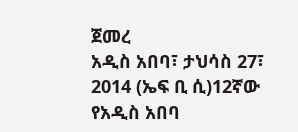ጀመረ
አዲስ አበባ፣ ታህሳስ 27፣ 2014 (ኤፍ ቢ ሲ)12ኛው የአዲስ አበባ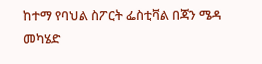ከተማ የባህል ስፖርት ፌስቲቫል በጃን ሜዳ መካሄድ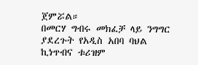ጀምሯል።
በመርሃ ግብሩ መክፈቻ ላይ ንግግር ያደረጉት የአዲስ አበባ ባህል ኪነጥብና ቱሪዝም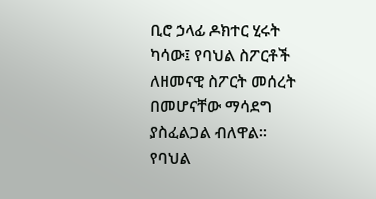ቢሮ ኃላፊ ዶክተር ሂሩት ካሳው፤ የባህል ስፖርቶች ለዘመናዊ ስፖርት መሰረት በመሆናቸው ማሳደግ ያስፈልጋል ብለዋል።
የባህል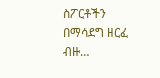ስፖርቶችን በማሳደግ ዘርፈ ብዙ…